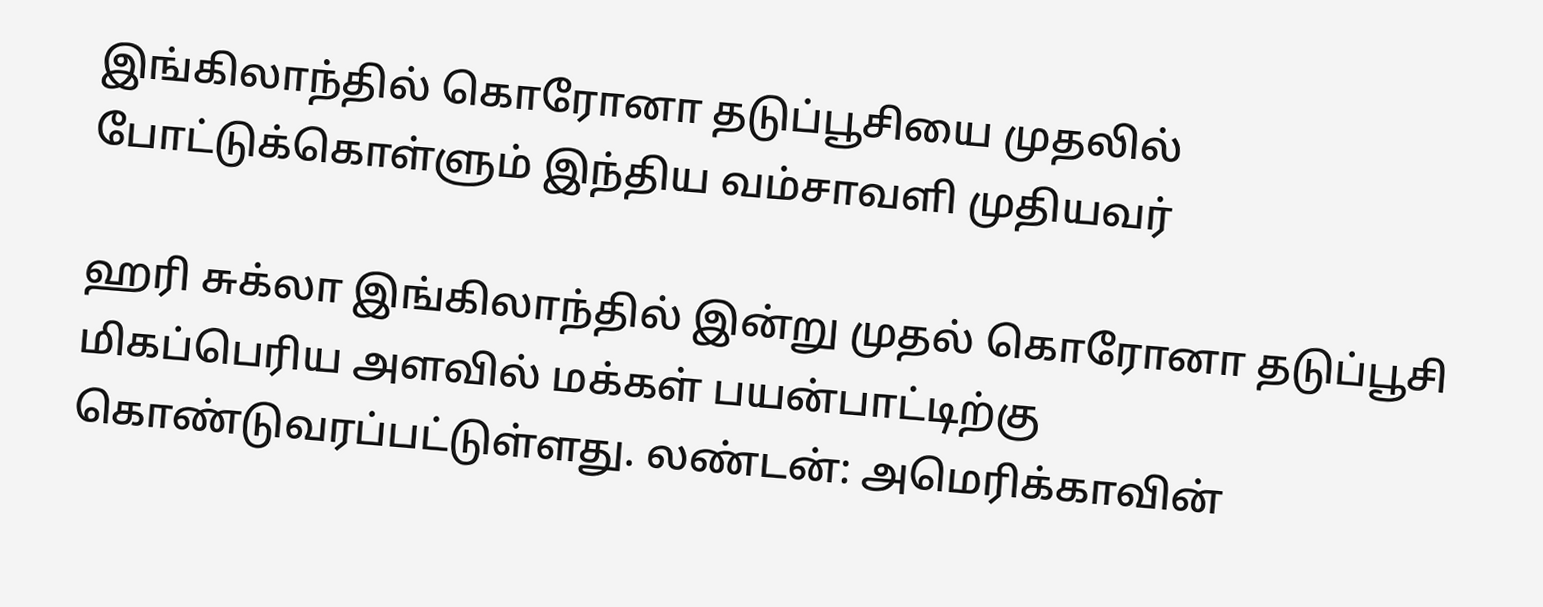இங்கிலாந்தில் கொரோனா தடுப்பூசியை முதலில் போட்டுக்கொள்ளும் இந்திய வம்சாவளி முதியவர்

ஹரி சுக்லா இங்கிலாந்தில் இன்று முதல் கொரோனா தடுப்பூசி மிகப்பெரிய அளவில் மக்கள் பயன்பாட்டிற்கு கொண்டுவரப்பட்டுள்ளது. லண்டன்: அமெரிக்காவின்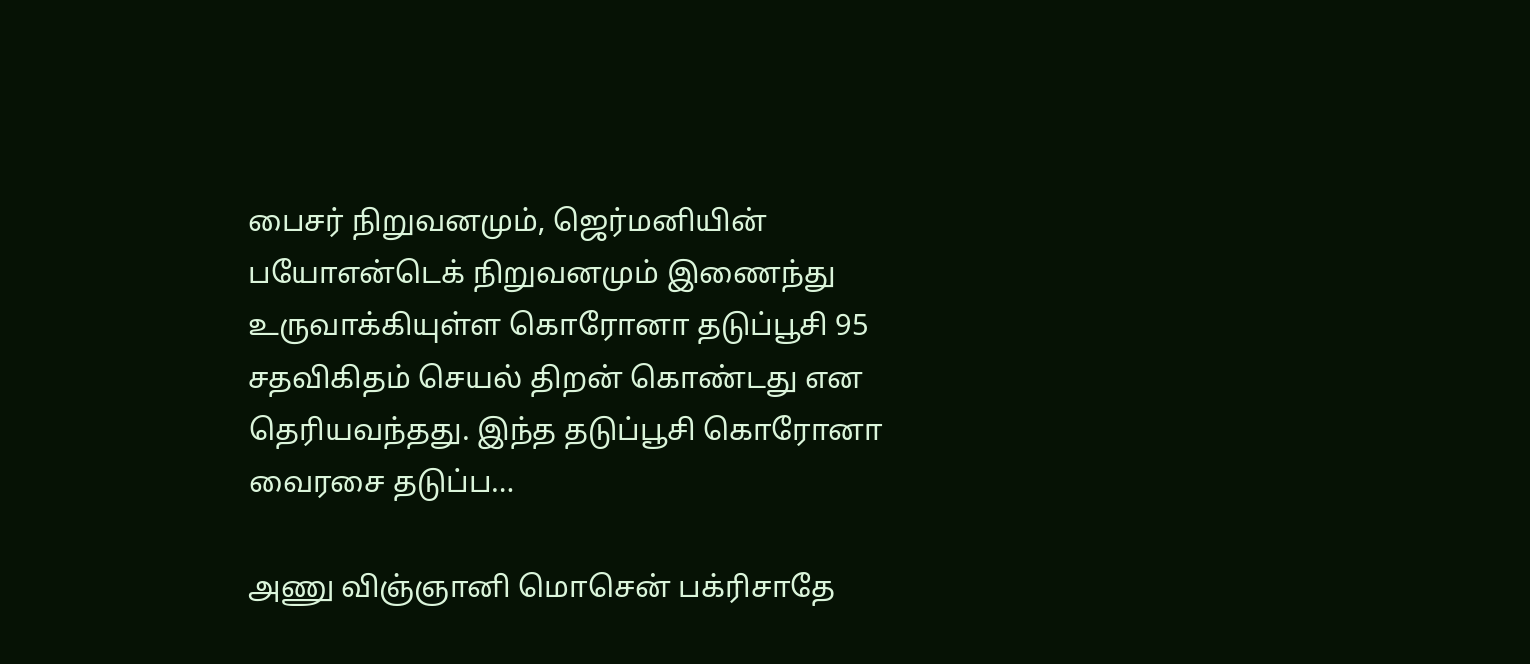பைசர் நிறுவனமும், ஜெர்மனியின் பயோஎன்டெக் நிறுவனமும் இணைந்து உருவாக்கியுள்ள கொரோனா தடுப்பூசி 95 சதவிகிதம் செயல் திறன் கொண்டது என தெரியவந்தது. இந்த தடுப்பூசி கொரோனா வைரசை தடுப்ப…

அணு விஞ்ஞானி மொசென் பக்ரிசாதே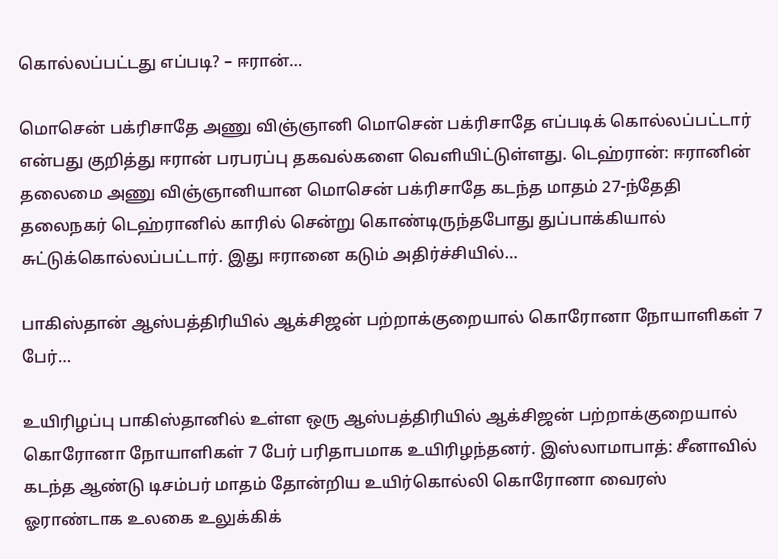கொல்லப்பட்டது எப்படி? – ஈரான்…

மொசென் பக்ரிசாதே அணு விஞ்ஞானி மொசென் பக்ரிசாதே எப்படிக் கொல்லப்பட்டார் என்பது குறித்து ஈரான் பரபரப்பு தகவல்களை வெளியிட்டுள்ளது. டெஹ்ரான்: ஈரானின் தலைமை அணு விஞ்ஞானியான மொசென் பக்ரிசாதே கடந்த மாதம் 27-ந்தேதி தலைநகர் டெஹ்ரானில் காரில் சென்று கொண்டிருந்தபோது துப்பாக்கியால் சுட்டுக்கொல்லப்பட்டார். இது ஈரானை கடும் அதிர்ச்சியில்…

பாகிஸ்தான் ஆஸ்பத்திரியில் ஆக்சிஜன் பற்றாக்குறையால் கொரோனா நோயாளிகள் 7 பேர்…

உயிரிழப்பு பாகிஸ்தானில் உள்ள ஒரு ஆஸ்பத்திரியில் ஆக்சிஜன் பற்றாக்குறையால் கொரோனா நோயாளிகள் 7 பேர் பரிதாபமாக உயிரிழந்தனர். இஸ்லாமாபாத்: சீனாவில் கடந்த ஆண்டு டிசம்பர் மாதம் தோன்றிய உயிர்கொல்லி கொரோனா வைரஸ் ஓராண்டாக உலகை உலுக்கிக்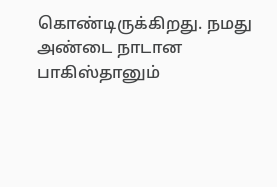கொண்டிருக்கிறது. நமது அண்டை நாடான பாகிஸ்தானும்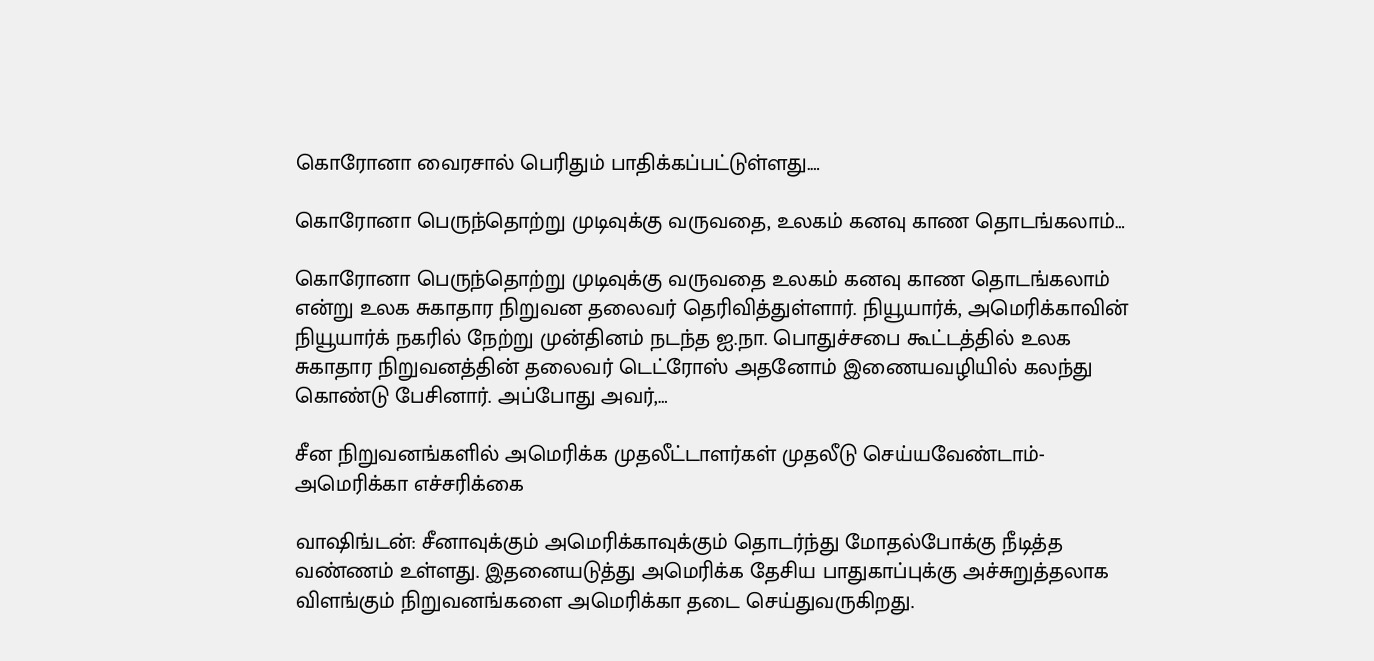கொரோனா வைரசால் பெரிதும் பாதிக்கப்பட்டுள்ளது.…

கொரோனா பெருந்தொற்று முடிவுக்கு வருவதை, உலகம் கனவு காண தொடங்கலாம்…

கொரோனா பெருந்தொற்று முடிவுக்கு வருவதை உலகம் கனவு காண தொடங்கலாம் என்று உலக சுகாதார நிறுவன தலைவர் தெரிவித்துள்ளார். நியூயார்க், அமெரிக்காவின் நியூயார்க் நகரில் நேற்று முன்தினம் நடந்த ஐ.நா. பொதுச்சபை கூட்டத்தில் உலக சுகாதார நிறுவனத்தின் தலைவர் டெட்ரோஸ் அதனோம் இணையவழியில் கலந்து கொண்டு பேசினார். அப்போது அவர்,…

சீன நிறுவனங்களில் அமெரிக்க முதலீட்டாளர்கள் முதலீடு செய்யவேண்டாம்- அமெரிக்கா எச்சரிக்கை

வாஷிங்டன்: சீனாவுக்கும் அமெரிக்காவுக்கும் தொடர்ந்து மோதல்போக்கு நீடித்த வண்ணம் உள்ளது. இதனையடுத்து அமெரிக்க தேசிய பாதுகாப்புக்கு அச்சுறுத்தலாக விளங்கும் நிறுவனங்களை அமெரிக்கா தடை செய்துவருகிறது.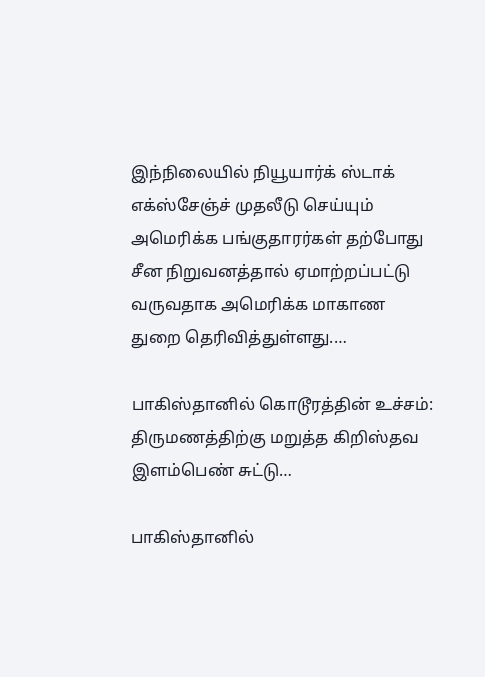இந்நிலையில் நியூயார்க் ஸ்டாக் எக்ஸ்சேஞ்ச் முதலீடு செய்யும் அமெரிக்க பங்குதாரர்கள் தற்போது சீன நிறுவனத்தால் ஏமாற்றப்பட்டு வருவதாக அமெரிக்க மாகாண துறை தெரிவித்துள்ளது.…

பாகிஸ்தானில் கொடூரத்தின் உச்சம்: திருமணத்திற்கு மறுத்த கிறிஸ்தவ இளம்பெண் சுட்டு…

பாகிஸ்தானில்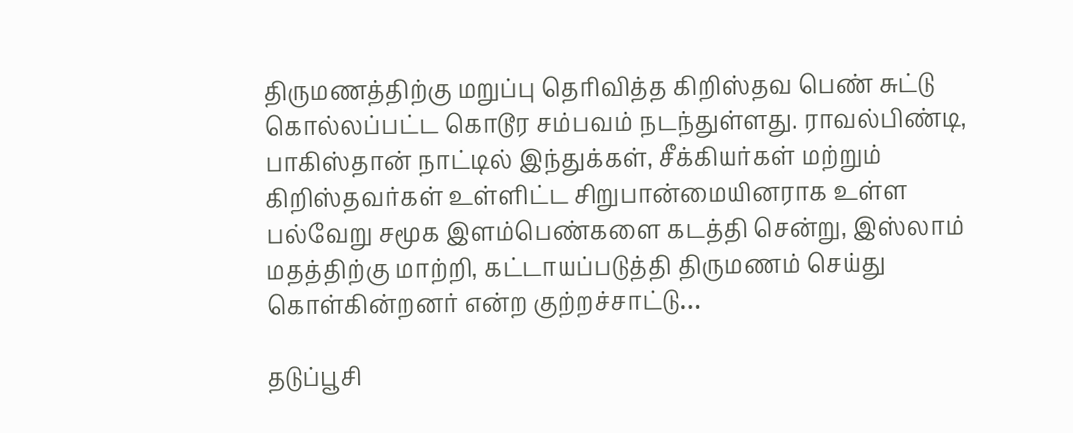திருமணத்திற்கு மறுப்பு தெரிவித்த கிறிஸ்தவ பெண் சுட்டு கொல்லப்பட்ட கொடூர சம்பவம் நடந்துள்ளது. ராவல்பிண்டி, பாகிஸ்தான் நாட்டில் இந்துக்கள், சீக்கியர்கள் மற்றும் கிறிஸ்தவர்கள் உள்ளிட்ட சிறுபான்மையினராக உள்ள பல்வேறு சமூக இளம்பெண்களை கடத்தி சென்று, இஸ்லாம் மதத்திற்கு மாற்றி, கட்டாயப்படுத்தி திருமணம் செய்து கொள்கின்றனர் என்ற குற்றச்சாட்டு…

தடுப்பூசி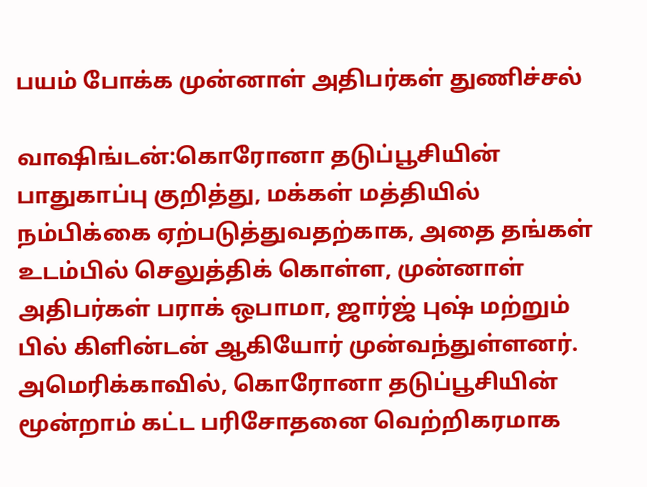பயம் போக்க முன்னாள் அதிபர்கள் துணிச்சல்

வாஷிங்டன்:கொரோனா தடுப்பூசியின் பாதுகாப்பு குறித்து, மக்கள் மத்தியில் நம்பிக்கை ஏற்படுத்துவதற்காக, அதை தங்கள் உடம்பில் செலுத்திக் கொள்ள, முன்னாள் அதிபர்கள் பராக் ஒபாமா, ஜார்ஜ் புஷ் மற்றும் பில் கிளின்டன் ஆகியோர் முன்வந்துள்ளனர். அமெரிக்காவில், கொரோனா தடுப்பூசியின் மூன்றாம் கட்ட பரிசோதனை வெற்றிகரமாக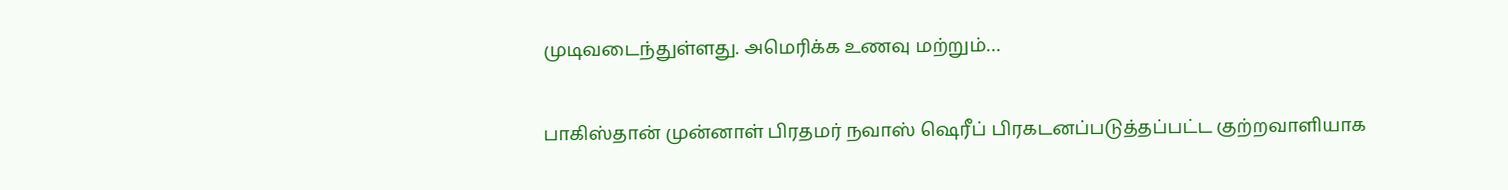முடிவடைந்துள்ளது. அமெரிக்க உணவு மற்றும்…

பாகிஸ்தான் முன்னாள் பிரதமர் நவாஸ் ஷெரீப் பிரகடனப்படுத்தப்பட்ட குற்றவாளியாக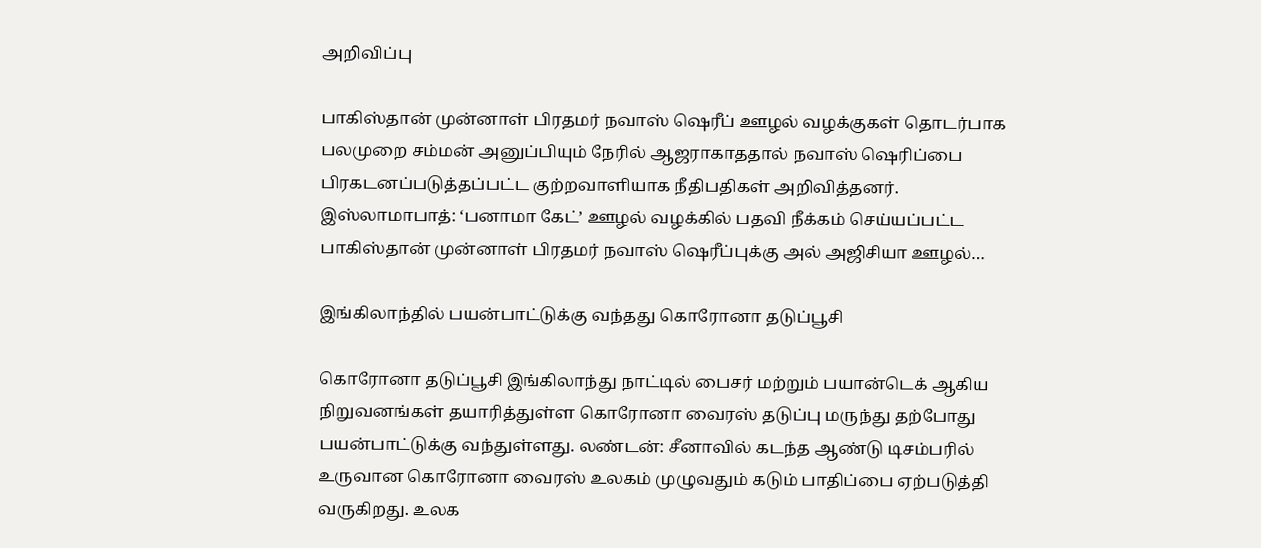அறிவிப்பு

பாகிஸ்தான் முன்னாள் பிரதமர் நவாஸ் ஷெரீப் ஊழல் வழக்குகள் தொடர்பாக பலமுறை சம்மன் அனுப்பியும் நேரில் ஆஜராகாததால் நவாஸ் ஷெரிப்பை பிரகடனப்படுத்தப்பட்ட குற்றவாளியாக நீதிபதிகள் அறிவித்தனர். இஸ்லாமாபாத்: ‘பனாமா கேட்’ ஊழல் வழக்கில் பதவி நீக்கம் செய்யப்பட்ட பாகிஸ்தான் முன்னாள் பிரதமர் நவாஸ் ஷெரீப்புக்கு அல் அஜிசியா ஊழல்…

இங்கிலாந்தில் பயன்பாட்டுக்கு வந்தது கொரோனா தடுப்பூசி

கொரோனா தடுப்பூசி இங்கிலாந்து நாட்டில் பைசர் மற்றும் பயான்டெக் ஆகிய நிறுவனங்கள் தயாரித்துள்ள கொரோனா வைரஸ் தடுப்பு மருந்து தற்போது பயன்பாட்டுக்கு வந்துள்ளது. லண்டன்: சீனாவில் கடந்த ஆண்டு டிசம்பரில் உருவான கொரோனா வைரஸ் உலகம் முழுவதும் கடும் பாதிப்பை ஏற்படுத்தி வருகிறது. உலக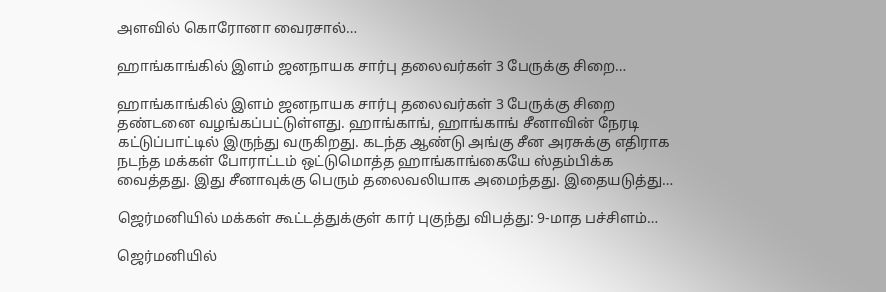அளவில் கொரோனா வைரசால்…

ஹாங்காங்கில் இளம் ஜனநாயக சார்பு தலைவர்கள் 3 பேருக்கு சிறை…

ஹாங்காங்கில் இளம் ஜனநாயக சார்பு தலைவர்கள் 3 பேருக்கு சிறை தண்டனை வழங்கப்பட்டுள்ளது. ஹாங்காங், ஹாங்காங் சீனாவின் நேரடி கட்டுப்பாட்டில் இருந்து வருகிறது. கடந்த ஆண்டு அங்கு சீன அரசுக்கு எதிராக நடந்த மக்கள் போராட்டம் ஒட்டுமொத்த ஹாங்காங்கையே ஸ்தம்பிக்க வைத்தது. இது சீனாவுக்கு பெரும் தலைவலியாக அமைந்தது. இதையடுத்து…

ஜெர்மனியில் மக்கள் கூட்டத்துக்குள் கார் புகுந்து விபத்து: 9-மாத பச்சிளம்…

ஜெர்மனியில்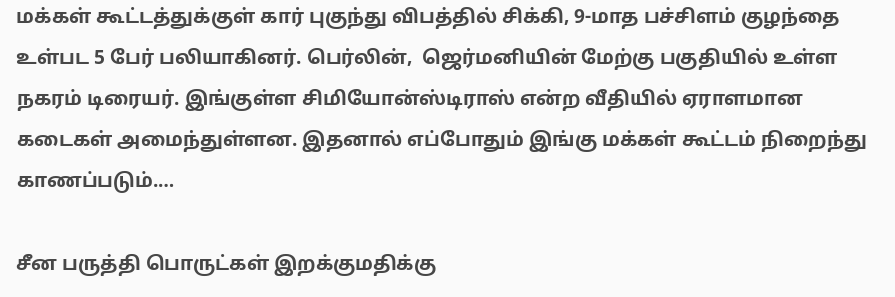மக்கள் கூட்டத்துக்குள் கார் புகுந்து விபத்தில் சிக்கி, 9-மாத பச்சிளம் குழந்தை உள்பட 5 பேர் பலியாகினர். பெர்லின்,  ஜெர்மனியின் மேற்கு பகுதியில் உள்ள நகரம் டிரையர். இங்குள்ள சிமியோன்ஸ்டிராஸ் என்ற வீதியில் ஏராளமான கடைகள் அமைந்துள்ளன. இதனால் எப்போதும் இங்கு மக்கள் கூட்டம் நிறைந்து காணப்படும்.…

சீன பருத்தி பொருட்கள் இறக்குமதிக்கு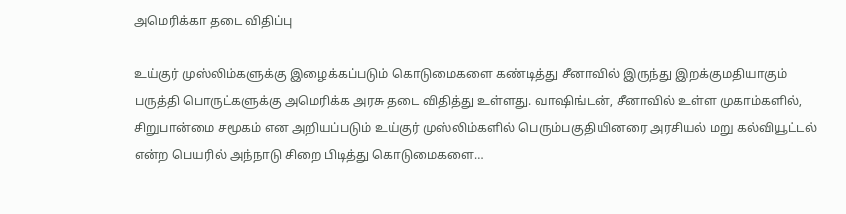அமெரிக்கா தடை விதிப்பு

உய்குர் முஸ்லிம்களுக்கு இழைக்கப்படும் கொடுமைகளை கண்டித்து சீனாவில் இருந்து இறக்குமதியாகும் பருத்தி பொருட்களுக்கு அமெரிக்க அரசு தடை விதித்து உள்ளது. வாஷிங்டன், சீனாவில் உள்ள முகாம்களில், சிறுபான்மை சமூகம் என அறியப்படும் உய்குர் முஸ்லிம்களில் பெரும்பகுதியினரை அரசியல் மறு கல்வியூட்டல் என்ற பெயரில் அந்நாடு சிறை பிடித்து கொடுமைகளை…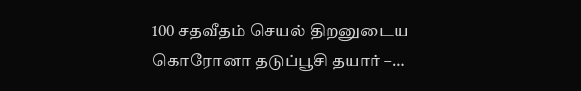100 சதவீதம் செயல் திறனுடைய கொரோனா தடுப்பூசி தயார் –…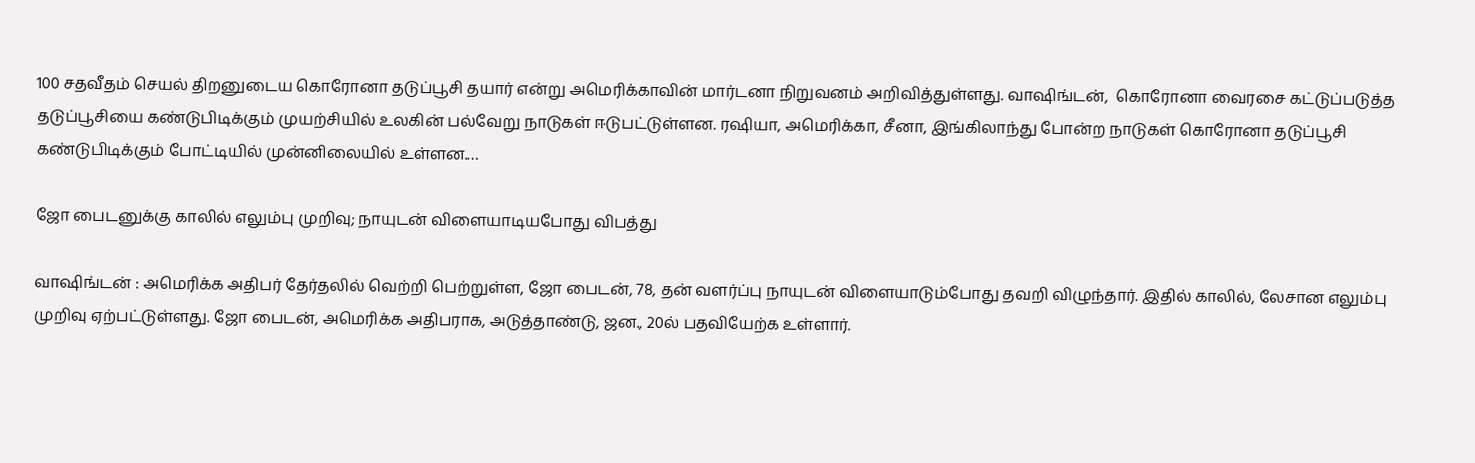100 சதவீதம் செயல் திறனுடைய கொரோனா தடுப்பூசி தயார் என்று அமெரிக்காவின் மார்டனா நிறுவனம் அறிவித்துள்ளது. வாஷிங்டன்,  கொரோனா வைரசை கட்டுப்படுத்த தடுப்பூசியை கண்டுபிடிக்கும் முயற்சியில் உலகின் பல்வேறு நாடுகள் ஈடுபட்டுள்ளன. ரஷியா, அமெரிக்கா, சீனா, இங்கிலாந்து போன்ற நாடுகள் கொரோனா தடுப்பூசி கண்டுபிடிக்கும் போட்டியில் முன்னிலையில் உள்ளன.…

ஜோ பைடனுக்கு காலில் எலும்பு முறிவு; நாயுடன் விளையாடியபோது விபத்து

வாஷிங்டன் : அமெரிக்க அதிபர் தேர்தலில் வெற்றி பெற்றுள்ள, ஜோ பைடன், 78, தன் வளர்ப்பு நாயுடன் விளையாடும்போது தவறி விழுந்தார். இதில் காலில், லேசான எலும்பு முறிவு ஏற்பட்டுள்ளது. ஜோ பைடன், அமெரிக்க அதிபராக, அடுத்தாண்டு, ஜன., 20ல் பதவியேற்க உள்ளார்.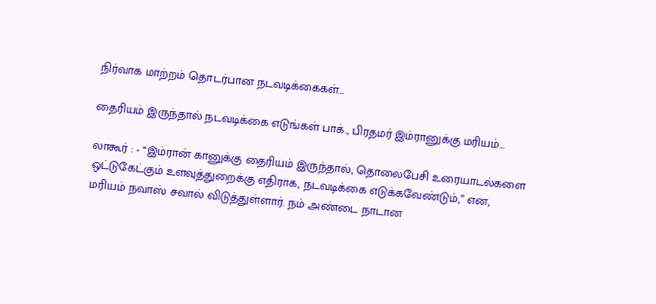நிர்வாக மாற்றம் தொடர்பான நடவடிக்கைகள்…

தைரியம் இருந்தால் நடவடிக்கை எடுங்கள் பாக்., பிரதமர் இம்ரானுக்கு மரியம்…

லாகூர் : - “இம்ரான் கானுக்கு தைரியம் இருந்தால், தொலைபேசி உரையாடல்களை ஒட்டுகேட்கும் உளவுத்துறைக்கு எதிராக, நடவடிக்கை எடுக்கவேண்டும்,” என, மரியம் நவாஸ் சவால் விடுத்துள்ளார். நம் அண்டை நாடான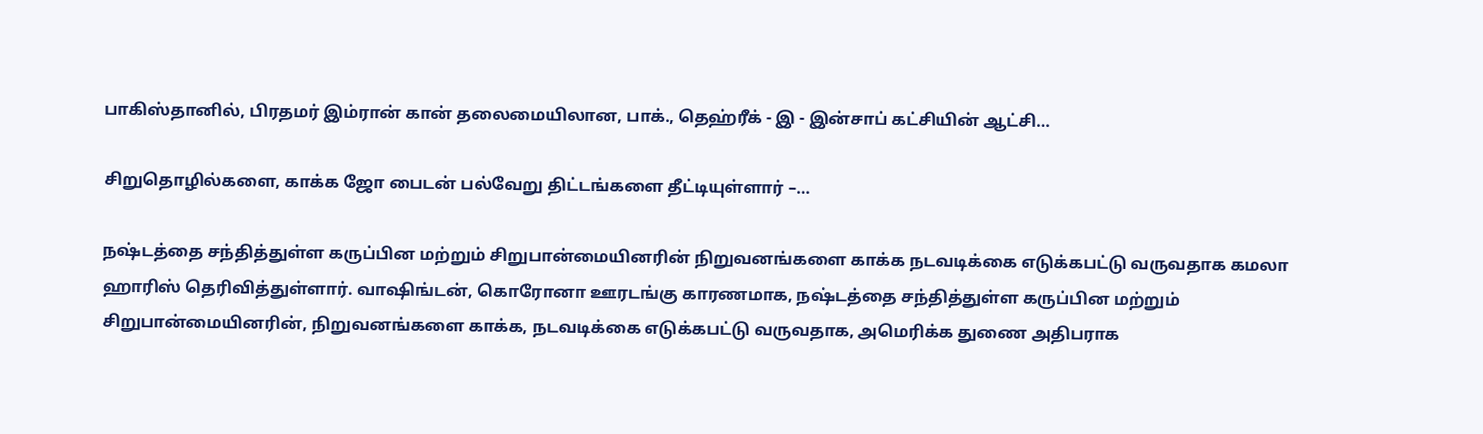பாகிஸ்தானில், பிரதமர் இம்ரான் கான் தலைமையிலான, பாக்., தெஹ்ரீக் - இ - இன்சாப் கட்சியின் ஆட்சி…

சிறுதொழில்களை, காக்க ஜோ பைடன் பல்வேறு திட்டங்களை தீட்டியுள்ளார் –…

நஷ்டத்தை சந்தித்துள்ள கருப்பின மற்றும் சிறுபான்மையினரின் நிறுவனங்களை காக்க நடவடிக்கை எடுக்கபட்டு வருவதாக கமலா ஹாரிஸ் தெரிவித்துள்ளார். வாஷிங்டன், கொரோனா ஊரடங்கு காரணமாக, நஷ்டத்தை சந்தித்துள்ள கருப்பின மற்றும் சிறுபான்மையினரின், நிறுவனங்களை காக்க, நடவடிக்கை எடுக்கபட்டு வருவதாக, அமெரிக்க துணை அதிபராக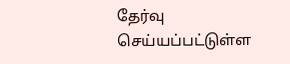தேர்வு செய்யப்பட்டுள்ள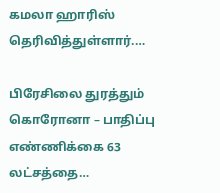கமலா ஹாரிஸ் தெரிவித்துள்ளார்.…

பிரேசிலை துரத்தும் கொரோனா – பாதிப்பு எண்ணிக்கை 63 லட்சத்தை…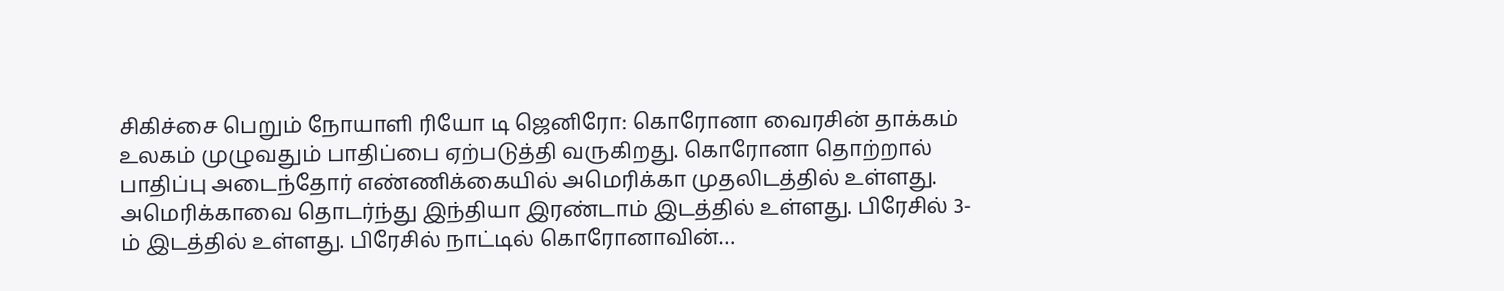சிகிச்சை பெறும் நோயாளி ரியோ டி ஜெனிரோ: கொரோனா வைரசின் தாக்கம் உலகம் முழுவதும் பாதிப்பை ஏற்படுத்தி வருகிறது. கொரோனா தொற்றால் பாதிப்பு அடைந்தோர் எண்ணிக்கையில் அமெரிக்கா முதலிடத்தில் உள்ளது. அமெரிக்காவை தொடர்ந்து இந்தியா இரண்டாம் இடத்தில் உள்ளது. பிரேசில் 3-ம் இடத்தில் உள்ளது. பிரேசில் நாட்டில் கொரோனாவின்…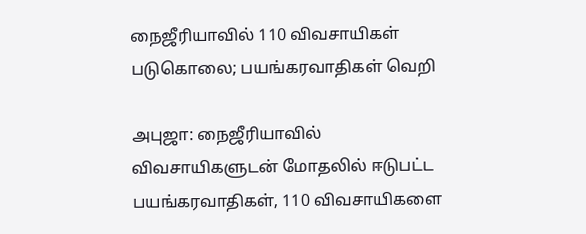நைஜீரியாவில் 110 விவசாயிகள் படுகொலை; பயங்கரவாதிகள் வெறி

அபுஜா: நைஜீரியாவில் விவசாயிகளுடன் மோதலில் ஈடுபட்ட பயங்கரவாதிகள், 110 விவசாயிகளை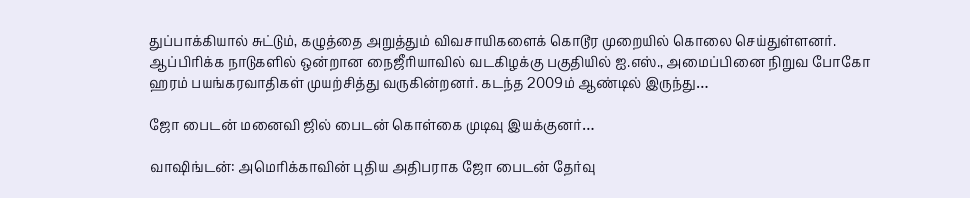துப்பாக்கியால் சுட்டும், கழுத்தை அறுத்தும் விவசாயிகளைக் கொடூர முறையில் கொலை செய்துள்ளனர். ஆப்பிரிக்க நாடுகளில் ஒன்றான நைஜீரியாவில் வடகிழக்கு பகுதியில் ஐ.எஸ்., அமைப்பினை நிறுவ போகோ ஹரம் பயங்கரவாதிகள் முயற்சித்து வருகின்றனர். கடந்த 2009ம் ஆண்டில் இருந்து…

ஜோ பைடன் மனைவி ஜில் பைடன் கொள்கை முடிவு இயக்குனர்…

வாஷிங்டன்: அமெரிக்காவின் புதிய அதிபராக ஜோ பைடன் தேர்வு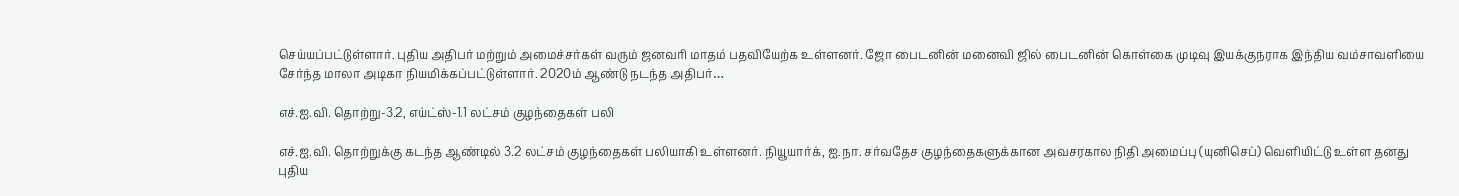செய்யப்பட்டுள்ளார். புதிய அதிபர் மற்றும் அமைச்சர்கள் வரும் ஜனவரி மாதம் பதவியேற்க உள்ளனர். ஜோ பைடனின் மனைவி ஜில் பைடனின் கொள்கை முடிவு இயக்குநராக இந்திய வம்சாவளியை சேர்ந்த மாலா அடிகா நியமிக்கப்பட்டுள்ளார். 2020ம் ஆண்டு நடந்த அதிபர்…

எச்.ஐ.வி. தொற்று-3.2, எய்ட்ஸ்-1.1 லட்சம் குழந்தைகள் பலி

எச்.ஐ.வி. தொற்றுக்கு கடந்த ஆண்டில் 3.2 லட்சம் குழந்தைகள் பலியாகி உள்ளனர். நியூயார்க், ஐ.நா. சர்வதேச குழந்தைகளுக்கான அவசரகால நிதி அமைப்பு (யுனிசெப்) வெளியிட்டு உள்ள தனது புதிய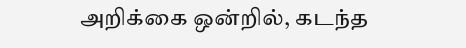அறிக்கை ஒன்றில், கடந்த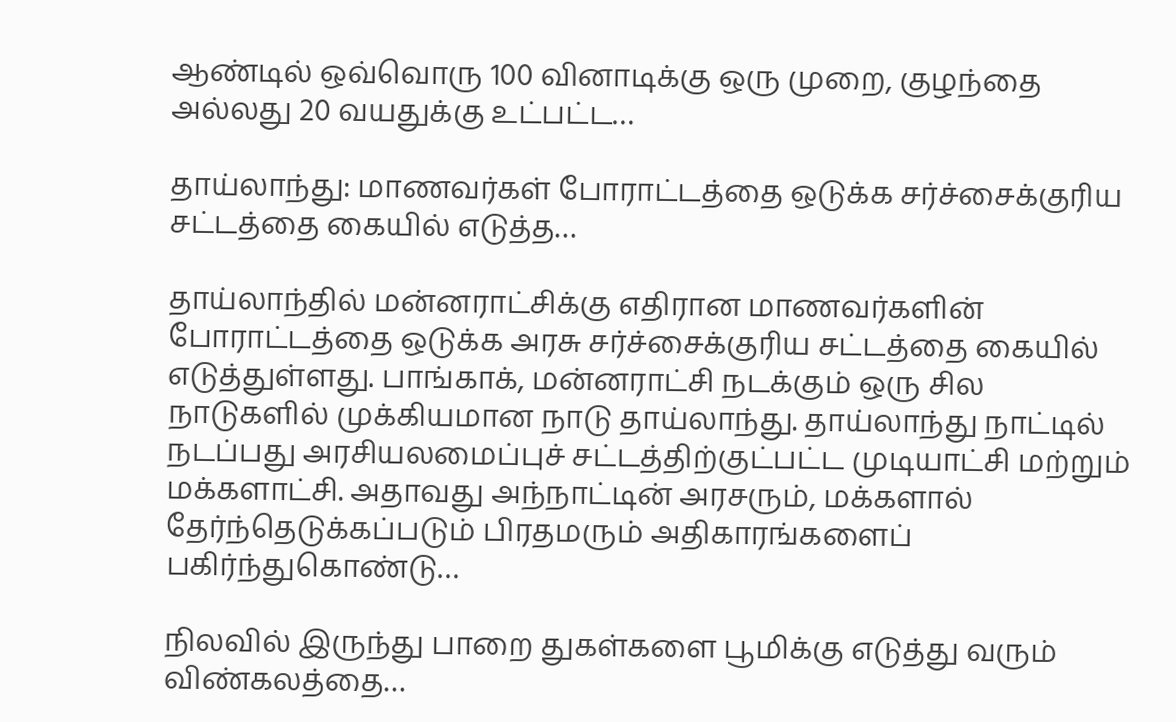ஆண்டில் ஒவ்வொரு 100 வினாடிக்கு ஒரு முறை, குழந்தை அல்லது 20 வயதுக்கு உட்பட்ட…

தாய்லாந்து: மாணவர்கள் போராட்டத்தை ஒடுக்க சர்ச்சைக்குரிய சட்டத்தை கையில் எடுத்த…

தாய்லாந்தில் மன்னராட்சிக்கு எதிரான மாணவர்களின் போராட்டத்தை ஒடுக்க அரசு சர்ச்சைக்குரிய சட்டத்தை கையில் எடுத்துள்ளது. பாங்காக், மன்னராட்சி நடக்கும் ஒரு சில நாடுகளில் முக்கியமான நாடு தாய்லாந்து. தாய்லாந்து நாட்டில் நடப்பது அரசியலமைப்புச் சட்டத்திற்குட்பட்ட முடியாட்சி மற்றும் மக்களாட்சி. அதாவது அந்நாட்டின் அரசரும், மக்களால் தேர்ந்தெடுக்கப்படும் பிரதமரும் அதிகாரங்களைப் பகிர்ந்துகொண்டு…

நிலவில் இருந்து பாறை துகள்களை பூமிக்கு எடுத்து வரும் விண்கலத்தை…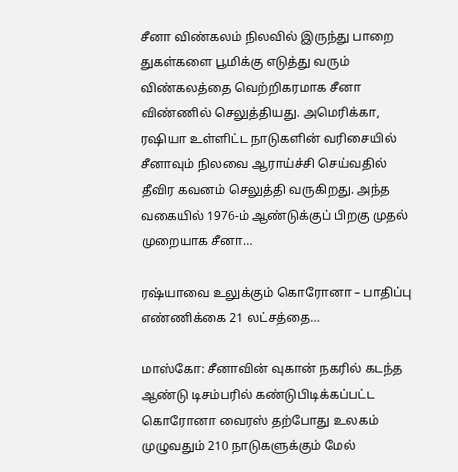சீனா விண்கலம் நிலவில் இருந்து பாறை துகள்களை பூமிக்கு எடுத்து வரும் விண்கலத்தை வெற்றிகரமாக சீனா விண்ணில் செலுத்தியது. அமெரிக்கா, ரஷியா உள்ளிட்ட நாடுகளின் வரிசையில் சீனாவும் நிலவை ஆராய்ச்சி செய்வதில் தீவிர கவனம் செலுத்தி வருகிறது. அந்த வகையில் 1976-ம் ஆண்டுக்குப் பிறகு முதல் முறையாக சீனா…

ரஷ்யாவை உலுக்கும் கொரோனா – பாதிப்பு எண்ணிக்கை 21 லட்சத்தை…

மாஸ்கோ: சீனாவின் வுகான் நகரில் கடந்த ஆண்டு டிசம்பரில் கண்டுபிடிக்கப்பட்ட கொரோனா வைரஸ் தற்போது உலகம் முழுவதும் 210 நாடுகளுக்கும் மேல்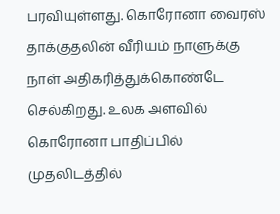பரவியுள்ளது. கொரோனா வைரஸ் தாக்குதலின் வீரியம் நாளுக்கு நாள் அதிகரித்துக்கொண்டே செல்கிறது. உலக அளவில் கொரோனா பாதிப்பில் முதலிடத்தில்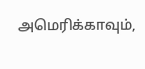அமெரிக்காவும்,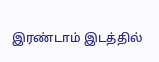இரண்டாம் இடத்தில்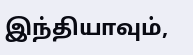இந்தியாவும்,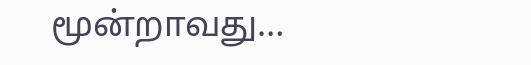மூன்றாவது…